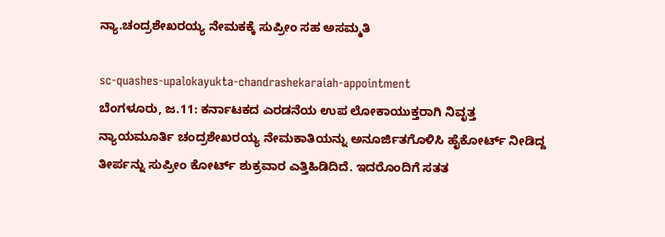ನ್ಯಾ.ಚಂದ್ರಶೇಖರಯ್ಯ ನೇಮಕಕ್ಕೆ ಸುಪ್ರೀಂ ಸಹ ಅಸಮ್ಮತಿ

sc-quashes-upalokayukta-chandrashekaraiah-appointment
ಬೆಂಗಳೂರು, ಜ.11: ಕರ್ನಾಟಕದ ಎರಡನೆಯ ಉಪ ಲೋಕಾಯುಕ್ತರಾಗಿ ನಿವೃತ್ತ ನ್ಯಾಯಮೂರ್ತಿ ಚಂದ್ರಶೇಖರಯ್ಯ ನೇಮಕಾತಿಯನ್ನು ಅನೂರ್ಜಿತಗೊಳಿಸಿ ಹೈಕೋರ್ಟ್ ನೀಡಿದ್ದ ತೀರ್ಪನ್ನು ಸುಪ್ರೀಂ ಕೋರ್ಟ್ ಶುಕ್ರವಾರ ಎತ್ತಿಹಿಡಿದಿದೆ. ಇದರೊಂದಿಗೆ ಸತತ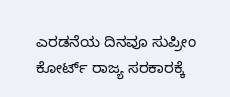ಎರಡನೆಯ ದಿನವೂ ಸುಪ್ರೀಂ ಕೋರ್ಟ್ ರಾಜ್ಯ ಸರಕಾರಕ್ಕೆ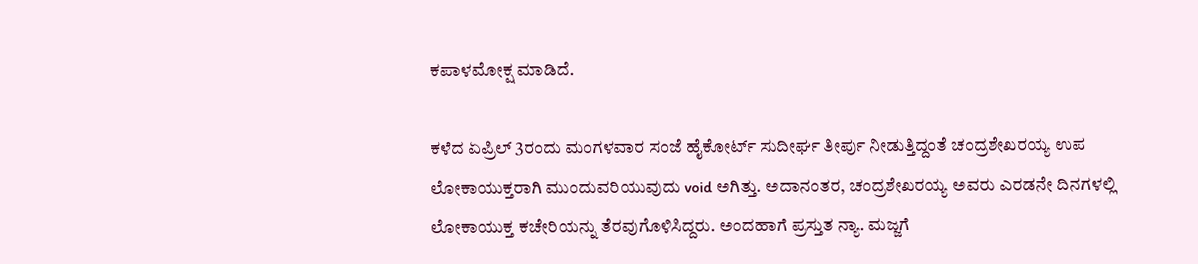ಕಪಾಳಮೋಕ್ಷ ಮಾಡಿದೆ.

ಕಳೆದ ಏಪ್ರಿಲ್ 3ರಂದು ಮಂಗಳವಾರ ಸಂಜೆ ಹೈಕೋರ್ಟ್ ಸುದೀರ್ಘ ತೀರ್ಪು ನೀಡುತ್ತಿದ್ದಂತೆ ಚಂದ್ರಶೇಖರಯ್ಯ ಉಪ ಲೋಕಾಯುಕ್ತರಾಗಿ ಮುಂದುವರಿಯುವುದು void ಅಗಿತ್ತು. ಅದಾನಂತರ, ಚಂದ್ರಶೇಖರಯ್ಯ ಅವರು ಎರಡನೇ ದಿನಗಳಲ್ಲಿ ಲೋಕಾಯುಕ್ತ ಕಚೇರಿಯನ್ನು ತೆರವುಗೊಳಿಸಿದ್ದರು. ಅಂದಹಾಗೆ ಪ್ರಸ್ತುತ ನ್ಯಾ. ಮಜ್ಜಗೆ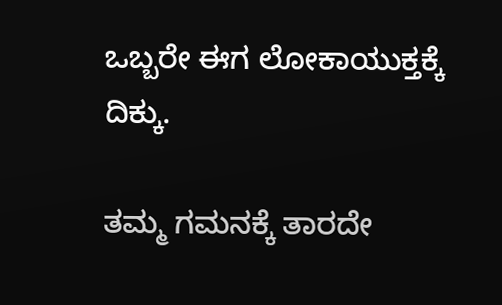ಒಬ್ಬರೇ ಈಗ ಲೋಕಾಯುಕ್ತಕ್ಕೆ ದಿಕ್ಕು.

ತಮ್ಮ ಗಮನಕ್ಕೆ ತಾರದೇ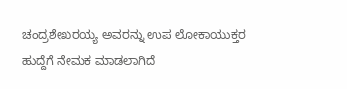ಚಂದ್ರಶೇಖರಯ್ಯ ಅವರನ್ನು ಉಪ ಲೋಕಾಯುಕ್ತರ ಹುದ್ದೆಗೆ ನೇಮಕ ಮಾಡಲಾಗಿದೆ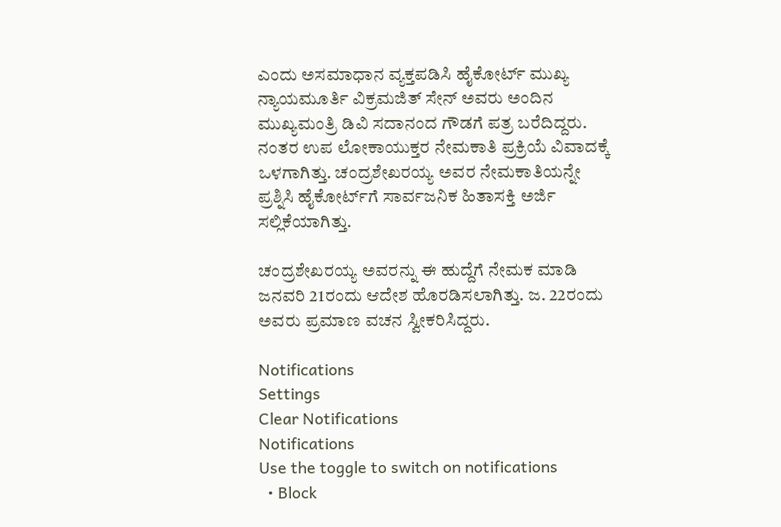ಎಂದು ಅಸಮಾಧಾನ ವ್ಯಕ್ತಪಡಿಸಿ ಹೈಕೋರ್ಟ್ ಮುಖ್ಯ ನ್ಯಾಯಮೂರ್ತಿ ವಿಕ್ರಮಜಿತ್ ಸೇನ್ ಅವರು ಅಂದಿನ ಮುಖ್ಯಮಂತ್ರಿ ಡಿವಿ ಸದಾನಂದ ಗೌಡಗೆ ಪತ್ರ ಬರೆದಿದ್ದರು. ನಂತರ ಉಪ ಲೋಕಾಯುಕ್ತರ ನೇಮಕಾತಿ ಪ್ರಕ್ರಿಯೆ ವಿವಾದಕ್ಕೆ ಒಳಗಾಗಿತ್ತು. ಚಂದ್ರಶೇಖರಯ್ಯ ಅವರ ನೇಮಕಾತಿಯನ್ನೇ ಪ್ರಶ್ನಿಸಿ ಹೈಕೋರ್ಟ್‌ಗೆ ಸಾರ್ವಜನಿಕ ಹಿತಾಸಕ್ತಿ ಅರ್ಜಿ ಸಲ್ಲಿಕೆಯಾಗಿತ್ತು.

ಚಂದ್ರಶೇಖರಯ್ಯ ಅವರನ್ನು ಈ ಹುದ್ದೆಗೆ ನೇಮಕ ಮಾಡಿ ಜನವರಿ 21ರಂದು ಆದೇಶ ಹೊರಡಿಸಲಾಗಿತ್ತು. ಜ. 22ರಂದು ಅವರು ಪ್ರಮಾಣ ವಚನ ಸ್ವೀಕರಿಸಿದ್ದರು.

Notifications
Settings
Clear Notifications
Notifications
Use the toggle to switch on notifications
  • Block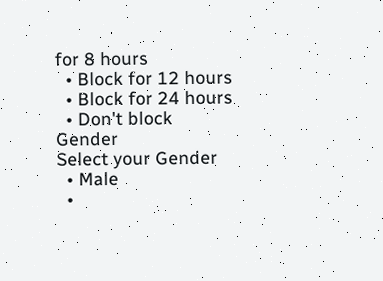for 8 hours
  • Block for 12 hours
  • Block for 24 hours
  • Don't block
Gender
Select your Gender
  • Male
  •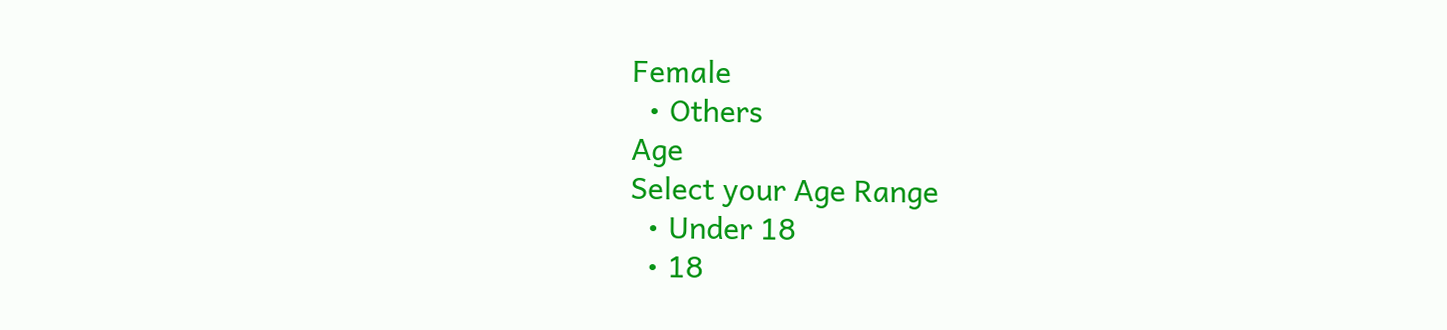Female
  • Others
Age
Select your Age Range
  • Under 18
  • 18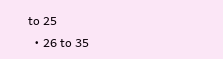to 25
  • 26 to 35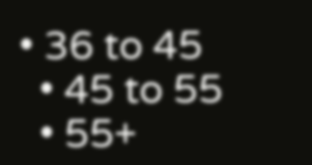• 36 to 45
  • 45 to 55
  • 55+